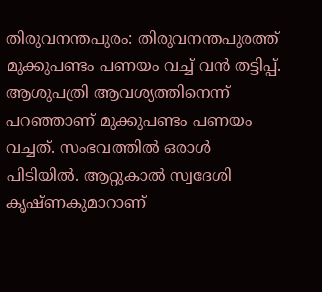തിരുവനന്തപുരം: തിരുവനന്തപുരത്ത് മുക്കുപണ്ടം പണയം വച്ച് വൻ തട്ടിപ്പ്. ആശുപത്രി ആവശ്യത്തിനെന്ന് പറഞ്ഞാണ് മുക്കുപണ്ടം പണയം വച്ചത്. സംഭവത്തിൽ ഒരാൾ പിടിയിൽ. ആറ്റുകാൽ സ്വദേശി കൃഷ്ണകുമാറാണ്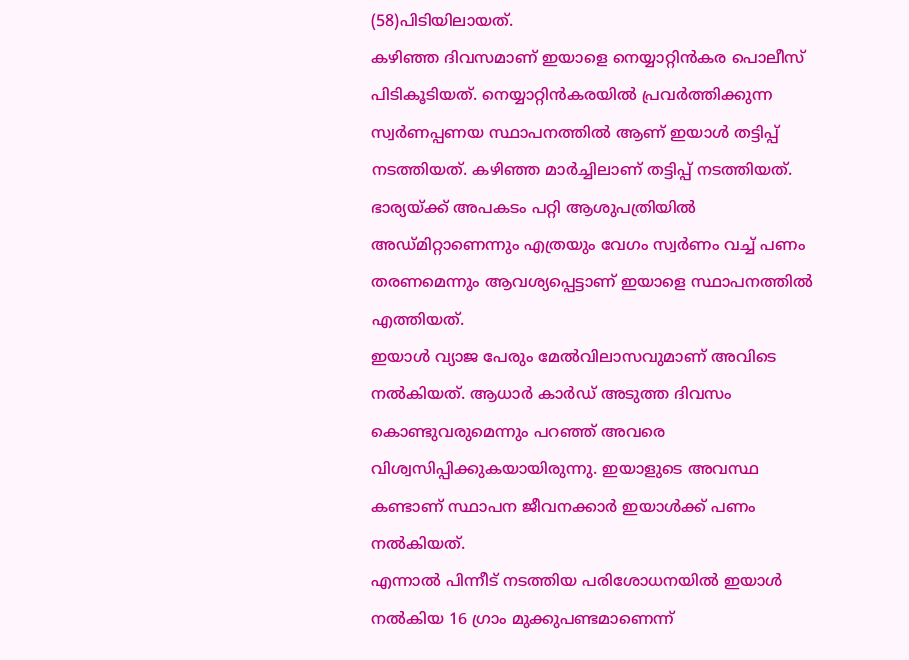(58)പിടിയിലായത്.
കഴിഞ്ഞ ദിവസമാണ് ഇയാളെ നെയ്യാറ്റിൻകര പൊലീസ് പിടികൂടിയത്. നെയ്യാറ്റിൻകരയിൽ പ്രവർത്തിക്കുന്ന സ്വർണപ്പണയ സ്ഥാപനത്തിൽ ആണ് ഇയാൾ തട്ടിപ്പ് നടത്തിയത്. കഴിഞ്ഞ മാർച്ചിലാണ് തട്ടിപ്പ് നടത്തിയത്. ഭാര്യയ്ക്ക് അപകടം പറ്റി ആശുപത്രിയിൽ അഡ്മിറ്റാണെന്നും എത്രയും വേഗം സ്വർണം വച്ച് പണം തരണമെന്നും ആവശ്യപ്പെട്ടാണ് ഇയാളെ സ്ഥാപനത്തിൽ എത്തിയത്.
ഇയാൾ വ്യാജ പേരും മേൽവിലാസവുമാണ് അവിടെ നൽകിയത്. ആധാർ കാർഡ് അടുത്ത ദിവസം കൊണ്ടുവരുമെന്നും പറഞ്ഞ് അവരെ വിശ്വസിപ്പിക്കുകയായിരുന്നു. ഇയാളുടെ അവസ്ഥ കണ്ടാണ് സ്ഥാപന ജീവനക്കാർ ഇയാൾക്ക് പണം നൽകിയത്.
എന്നാൽ പിന്നീട് നടത്തിയ പരിശോധനയിൽ ഇയാൾ നൽകിയ 16 ഗ്രാം മുക്കുപണ്ടമാണെന്ന്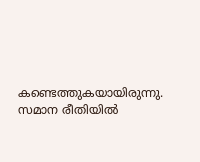കണ്ടെത്തുകയായിരുന്നു. സമാന രീതിയിൽ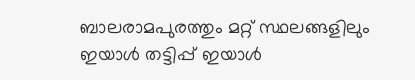ബാലരാമപുരത്തും മറ്റ് സ്ഥലങ്ങളിലും ഇയാൾ തട്ടിപ്പ് ഇയാൾ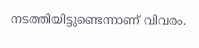നടത്തിയിട്ടുണ്ടെന്നാണ് വിവരം.